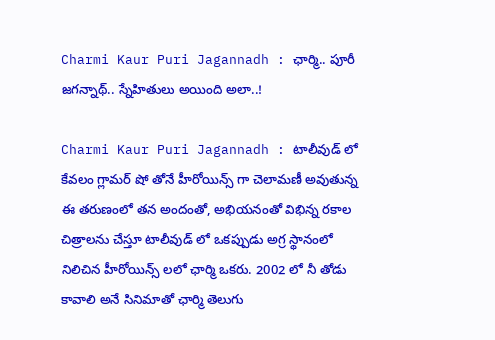Charmi Kaur Puri Jagannadh : ఛార్మి.. పూరీ జ‌గ‌న్నాథ్‌.. స్నేహితులు అయింది అలా..!

Charmi Kaur Puri Jagannadh : టాలీవుడ్ లో కేవ‌లం గ్లామ‌ర్ షో తోనే హీరోయిన్స్ గా చెలామ‌ణీ అవుతున్న ఈ త‌రుణంలో తన‌ అందంతో, అభియ‌నంతో విభిన్న ర‌కాల చిత్రాల‌ను చేస్తూ టాలీవుడ్ లో ఒక‌ప్పుడు అగ్ర స్థానంలో నిలిచిన హీరోయిన్స్ ల‌లో ఛార్మి ఒక‌రు. 2002 లో నీ తోడు కావాలి అనే సినిమాతో ఛార్మి తెలుగు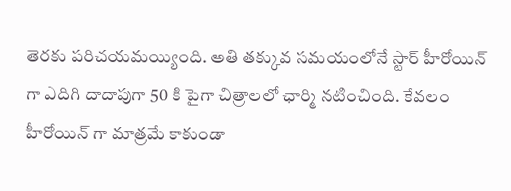తెర‌కు ప‌రిచ‌య‌మ‌య్యింది. అతి త‌క్కువ స‌మయంలోనే స్టార్ హీరోయిన్ గా ఎదిగి దాదాపుగా 50 కి పైగా చిత్రాలలో ఛార్మి న‌టించింది. కేవ‌లం హీరోయిన్ గా మాత్ర‌మే కాకుండా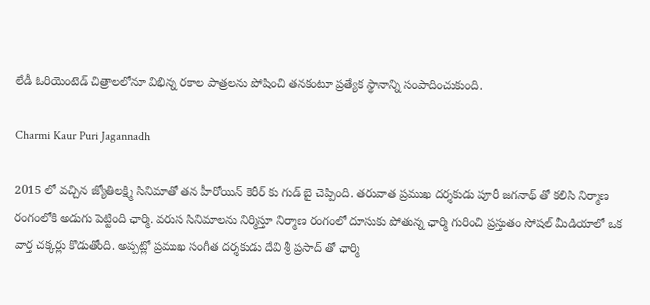లేడీ ఓరియెంటెడ్ చిత్రాల‌లోనూ విభిన్న ర‌కాల పాత్ర‌ల‌ను పోషించి త‌నకంటూ ప్ర‌త్యేక స్థానాన్ని సంపాదించుకుంది.

Charmi Kaur Puri Jagannadh

2015 లో వ‌చ్చిన జ్యోతిల‌క్ష్మి సినిమాతో త‌న హీరోయిన్ కెరీర్ కు గుడ్ బై చెప్పింది. త‌రువాత ప్ర‌ముఖ ద‌ర్శ‌కుడు పూరీ జ‌గ‌నాథ్ తో క‌లిసి నిర్మాణ రంగంలోకి అడుగు పెట్టింది ఛార్మి. వ‌రుస సినిమాల‌ను నిర్మిస్తూ నిర్మాణ రంగంలో దూసుకు పోతున్న ఛార్మి గురించి ప్ర‌స్తుతం సోష‌ల్ మీడియాలో ఒక వార్త చ‌క్క‌ర్లు కొడుతోంది. అప్ప‌ట్లో ప్ర‌ముఖ సంగీత ద‌ర్శ‌కుడు దేవి శ్రీ ప్ర‌సాద్ తో ఛార్మి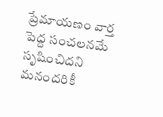ప్రేమాయ‌ణం వార్త పెద్ద సంచ‌ల‌న‌మే సృషించిద‌ని మ‌నంద‌రికీ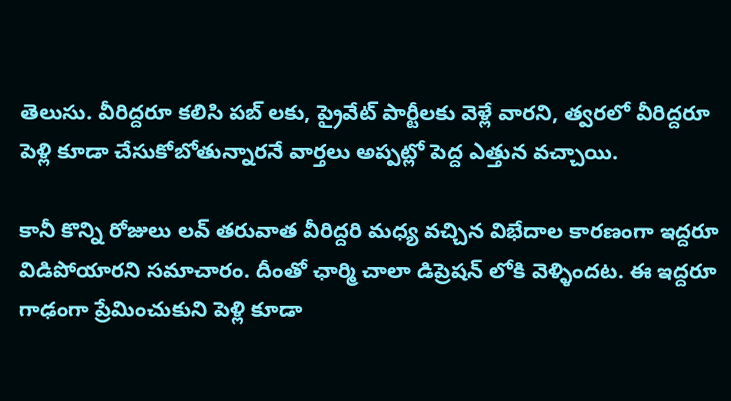తెలుసు. వీరిద్ద‌రూ క‌లిసి ప‌బ్ ల‌కు, ప్రైవేట్ పార్టీల‌కు వెళ్లే వార‌ని, త్వ‌ర‌లో వీరిద్ద‌రూ పెళ్లి కూడా చేసుకోబోతున్నార‌నే వార్తలు అప్ప‌ట్లో పెద్ద ఎత్తున వ‌చ్చాయి.

కానీ కొన్ని రోజులు ల‌వ్ త‌రువాత వీరిద్ద‌రి మధ్య వ‌చ్చిన విభేదాల కార‌ణంగా ఇద్ద‌రూ విడిపోయార‌ని స‌మాచారం. దీంతో ఛార్మి చాలా డిప్రెష‌న్ లోకి వెళ్ళింద‌ట‌. ఈ ఇద్ద‌రూ గాఢంగా ప్రేమించుకుని పెళ్లి కూడా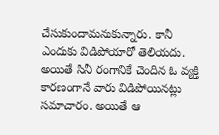చేసుకుందామ‌నుకున్నారు. కానీ ఎందుకు విడిపోయారో తెలియ‌దు. అయితే సినీ రంగానికే చెందిన ఓ వ్య‌క్తి కార‌ణంగానే వారు విడిపోయిన‌ట్లు స‌మాచారం. అయితే ఆ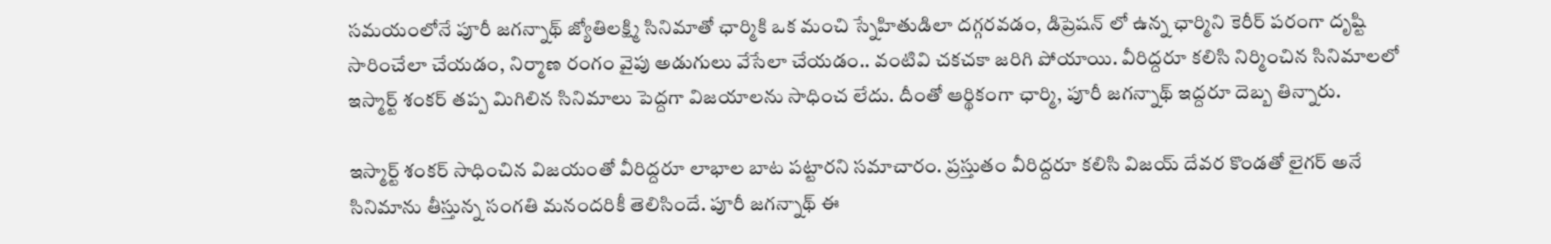స‌మ‌యంలోనే పూరీ జ‌గ‌న్నాథ్ జ్యోతిల‌క్ష్మి సినిమాతో ఛార్మికి ఒక మంచి స్నేహితుడిలా ద‌గ్గ‌ర‌వ‌డం, డిప్రెష‌న్ లో ఉన్న ఛార్మిని కెరీర్ ప‌రంగా దృష్టి సారించేలా చేయ‌డం, నిర్మాణ రంగం వైపు అడుగులు వేసేలా చేయ‌డం.. వంటివి చ‌క‌చ‌కా జ‌రిగి పోయాయి. వీరిద్ద‌రూ క‌లిసి నిర్మించిన సినిమాల‌లో ఇస్మార్ట్ శంక‌ర్ త‌ప్ప మిగిలిన సినిమాలు పెద్ద‌గా విజ‌యాల‌ను సాధించ లేదు. దీంతో ఆర్థికంగా ఛార్మి, పూరీ జ‌గ‌న్నాథ్ ఇద్ద‌రూ దెబ్బ తిన్నారు.

ఇస్మార్ట్ శంక‌ర్ సాధించిన విజ‌యంతో వీరిద్ద‌రూ లాభాల బాట ప‌ట్టార‌ని స‌మాచారం. ప్రస్తుతం వీరిద్ద‌రూ క‌లిసి విజ‌య్ దేవ‌ర కొండ‌తో లైగ‌ర్ అనే సినిమాను తీస్తున్న సంగ‌తి మ‌నంద‌రికీ తెలిసిందే. పూరీ జ‌గ‌న్నాథ్ ఈ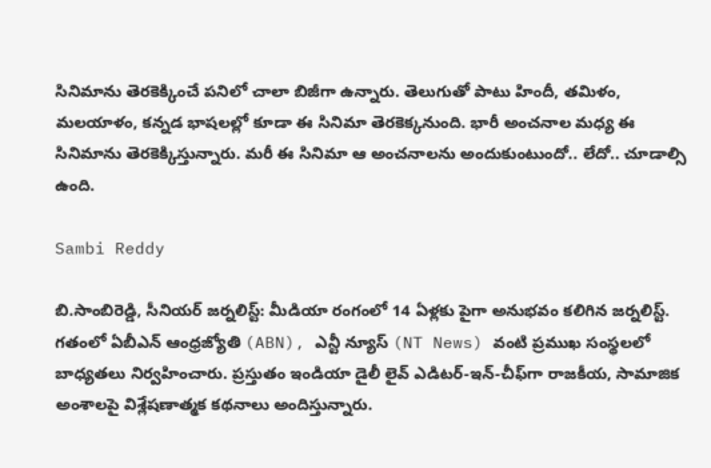సినిమాను తెరకెక్కించే ప‌నిలో చాలా బిజీగా ఉన్నారు. తెలుగుతో పాటు హిందీ, త‌మిళం, మ‌ల‌యాళం, క‌న్న‌డ భాష‌ల‌ల్లో కూడా ఈ సినిమా తెర‌కెక్క‌నుంది. భారీ అంచ‌నాల మ‌ధ్య ఈ సినిమాను తెర‌కెక్కిస్తున్నారు. మ‌రీ ఈ సినిమా ఆ అంచ‌నాల‌ను అందుకుంటుందో.. లేదో.. చూడాల్సి ఉంది.

Sambi Reddy

బి.సాంబిరెడ్డి, సీనియర్ జర్నలిస్ట్: మీడియా రంగంలో 14 ఏళ్లకు పైగా అనుభవం కలిగిన జర్నలిస్ట్. గతంలో ఏబీఎన్ ఆంధ్ర‌జ్యోతి (ABN), ఎన్టీ న్యూస్ (NT News) వంటి ప్రముఖ సంస్థలలో బాధ్యతలు నిర్వహించారు. ప్రస్తుతం ఇండియా డైలీ లైవ్ ఎడిటర్-ఇన్-చీఫ్‌గా రాజకీయ, సామాజిక అంశాలపై విశ్లేషణాత్మక కథనాలు అందిస్తున్నారు.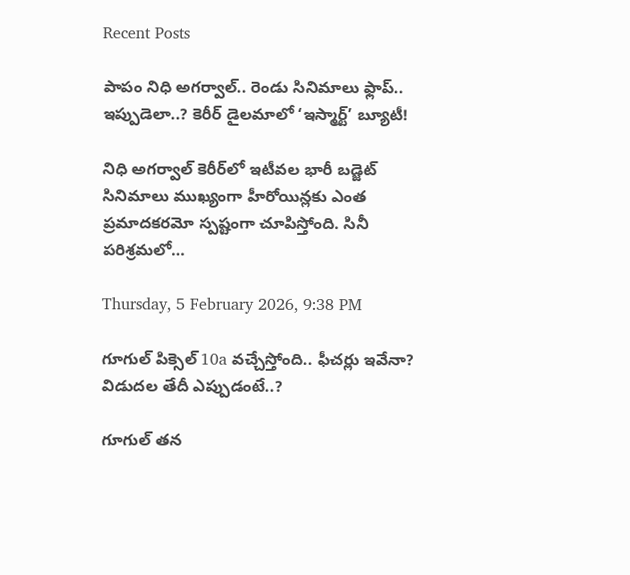Recent Posts

పాపం నిధి అగ‌ర్వాల్.. రెండు సినిమాలు ఫ్లాప్‌.. ఇప్పుడెలా..? కెరీర్ డైలమాలో ‘ఇస్మార్ట్’ బ్యూటీ!

నిధి అగర్వాల్ కెరీర్‌లో ఇటీవల భారీ బడ్జెట్ సినిమాలు ముఖ్యంగా హీరోయిన్లకు ఎంత ప్రమాదకరమో స్పష్టంగా చూపిస్తోంది. సినీ పరిశ్రమలో…

Thursday, 5 February 2026, 9:38 PM

గూగుల్ పిక్సెల్ 10a వచ్చేస్తోంది.. ఫీచర్లు ఇవేనా? విడుదల తేదీ ఎప్పుడంటే..?

గూగుల్ తన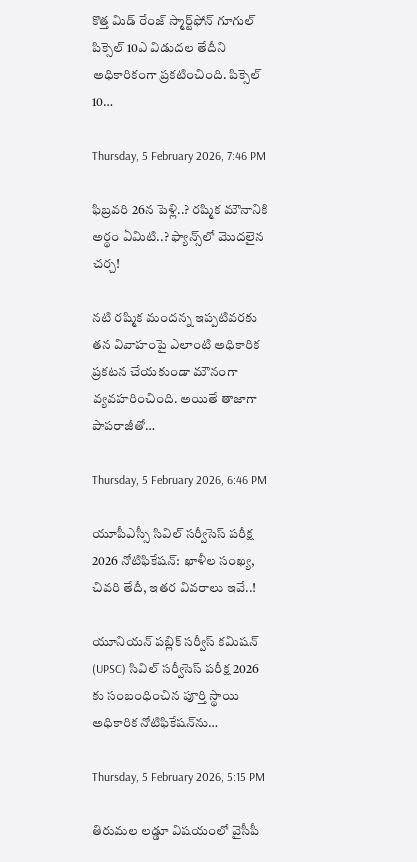కొత్త మిడ్ రేంజ్‌ స్మార్ట్‌ఫోన్ గూగుల్ పిక్సెల్ 10ఎ విడుదల తేదీని అధికారికంగా ప్రకటించింది. పిక్సెల్ 10…

Thursday, 5 February 2026, 7:46 PM

ఫిబ్ర‌వ‌రి 26న పెళ్లి..? ర‌ష్మిక మౌనానికి అర్థం ఏమిటి..? ఫ్యాన్స్‌లో మొదలైన చర్చ!

నటి రష్మిక మందన్న ఇప్పటివరకు తన వివాహంపై ఎలాంటి అధికారిక ప్రకటన చేయకుండా మౌనంగా వ్యవహరించింది. అయితే తాజాగా పాపరాజీతో…

Thursday, 5 February 2026, 6:46 PM

యూపీఎస్సీ సివిల్ స‌ర్వీసెస్ ప‌రీక్ష 2026 నోటిఫికేష‌న్‌: ఖాళీల సంఖ్య‌, చివ‌రి తేదీ, ఇత‌ర వివ‌రాలు ఇవే..!

యూనియన్ పబ్లిక్ సర్వీస్ కమిషన్ (UPSC) సివిల్ సర్వీసెస్ పరీక్ష 2026 కు సంబంధించిన పూర్తి స్థాయి అధికారిక నోటిఫికేషన్‌ను…

Thursday, 5 February 2026, 5:15 PM

తిరుమ‌ల ల‌డ్డూ విష‌యంలో వైసీపీ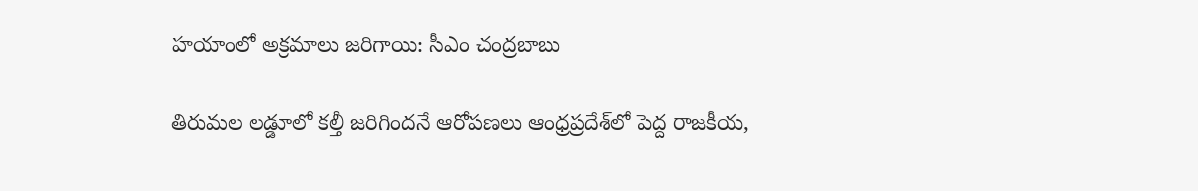హ‌యాంలో అక్ర‌మాలు జ‌రిగాయి: సీఎం చంద్ర‌బాబు

తిరుమల లడ్డూలో కల్తీ జరిగిందనే ఆరోపణలు ఆంధ్రప్రదేశ్‌లో పెద్ద రాజకీయ,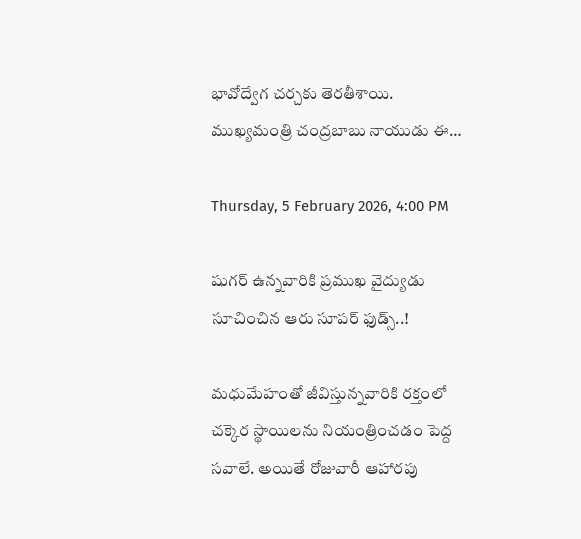భావోద్వేగ చర్చకు తెరతీశాయి. ముఖ్యమంత్రి చంద్రబాబు నాయుడు ఈ…

Thursday, 5 February 2026, 4:00 PM

షుగ‌ర్ ఉన్న‌వారికి ప్ర‌ముఖ వైద్యుడు సూచించిన ఆరు సూప‌ర్ ఫుడ్స్‌..!

మధుమేహంతో జీవిస్తున్నవారికి రక్తంలో చక్కెర స్థాయిలను నియంత్రించ‌డం పెద్ద సవాలే. అయితే రోజువారీ ఆహారపు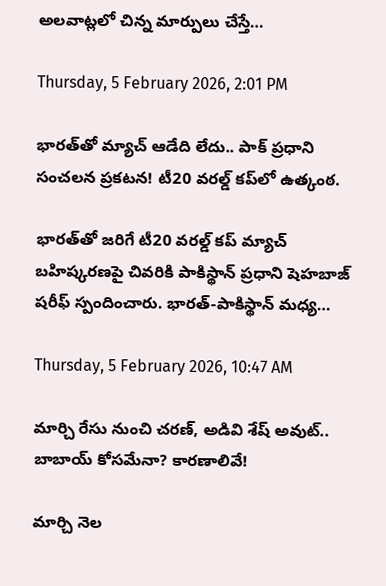అలవాట్లలో చిన్న మార్పులు చేస్తే…

Thursday, 5 February 2026, 2:01 PM

భారత్‌తో మ్యాచ్ ఆడేది లేదు.. పాక్ ప్రధాని సంచలన ప్రకటన! టీ20 వరల్డ్ కప్‌లో ఉత్కంఠ.

భారత్‌తో జరిగే టీ20 వరల్డ్ కప్ మ్యాచ్ బహిష్కరణపై చివరికి పాకిస్థాన్ ప్రధాని షెహబాజ్ షరీఫ్ స్పందించారు. భారత్-పాకిస్థాన్ మధ్య…

Thursday, 5 February 2026, 10:47 AM

మార్చి రేసు నుంచి చరణ్, అడివి శేష్ అవుట్.. బాబాయ్ కోసమేనా? కారణాలివే!

మార్చి నెల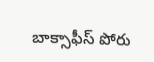బాక్సాఫీస్ పోరు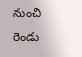నుంచి రెండు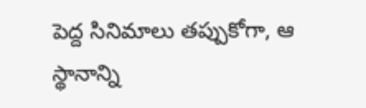పెద్ద సినిమాలు తప్పుకోగా, ఆ స్థానాన్ని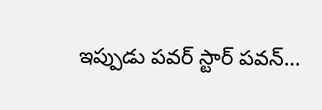ఇప్పుడు పవర్ స్టార్ ప‌వన్…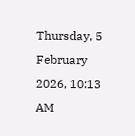Thursday, 5 February 2026, 10:13 AM